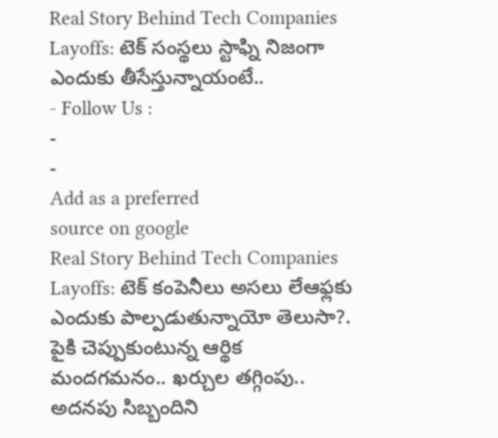Real Story Behind Tech Companies Layoffs: టెక్ సంస్థలు స్టాఫ్ని నిజంగా ఎందుకు తీసేస్తున్నాయంటే..
- Follow Us :
-
-
Add as a preferred
source on google
Real Story Behind Tech Companies Layoffs: టెక్ కంపెనీలు అసలు లేఆఫ్లకు ఎందుకు పాల్పడుతున్నాయో తెలుసా?. పైకి చెప్పుకుంటున్న ఆర్థిక మందగమనం.. ఖర్చుల తగ్గింపు.. అదనపు సిబ్బందిని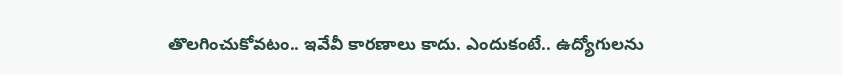తొలగించుకోవటం.. ఇవేవీ కారణాలు కాదు. ఎందుకంటే.. ఉద్యోగులను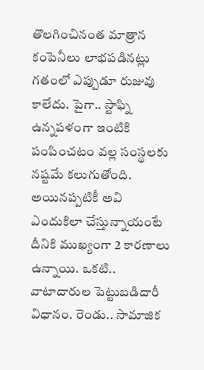తొలగించినంత మాత్రాన కంపెనీలు లాభపడినట్లు గతంలో ఎప్పుడూ రుజువు కాలేదు. పైగా.. స్టాఫ్ని ఉన్నపళంగా ఇంటికి పంపించటం వల్ల సంస్థలకు నష్టమే కలుగుతోంది.
అయినప్పటికీ అవి ఎందుకిలా చేస్తున్నాయంటే దీనికి ముఖ్యంగా 2 కారణాలు ఉన్నాయి. ఒకటి.. వాటాదారుల పెట్టుబడిదారీ విధానం. రెండు.. సామాజిక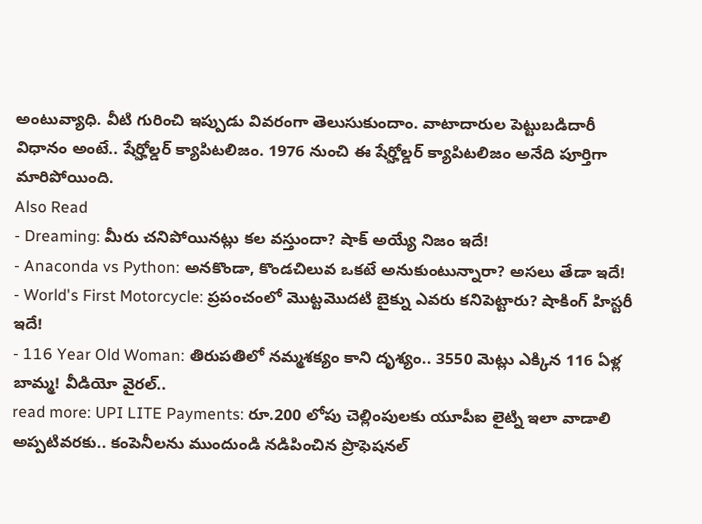అంటువ్యాధి. వీటి గురించి ఇప్పుడు వివరంగా తెలుసుకుందాం. వాటాదారుల పెట్టుబడిదారీ విధానం అంటే.. షేర్హోల్డర్ క్యాపిటలిజం. 1976 నుంచి ఈ షేర్హోల్డర్ క్యాపిటలిజం అనేది పూర్తిగా మారిపోయింది.
Also Read
- Dreaming: మీరు చనిపోయినట్లు కల వస్తుందా? షాక్ అయ్యే నిజం ఇదే!
- Anaconda vs Python: అనకొండా, కొండచిలువ ఒకటే అనుకుంటున్నారా? అసలు తేడా ఇదే!
- World's First Motorcycle: ప్రపంచంలో మొట్టమొదటి బైక్ను ఎవరు కనిపెట్టారు? షాకింగ్ హిస్టరీ ఇదే!
- 116 Year Old Woman: తిరుపతిలో నమ్మశక్యం కాని దృశ్యం.. 3550 మెట్లు ఎక్కిన 116 ఏళ్ల బామ్మ! వీడియో వైరల్..
read more: UPI LITE Payments: రూ.200 లోపు చెల్లింపులకు యూపీఐ లైట్ని ఇలా వాడాలి
అప్పటివరకు.. కంపెనీలను ముందుండి నడిపించిన ప్రొఫెషనల్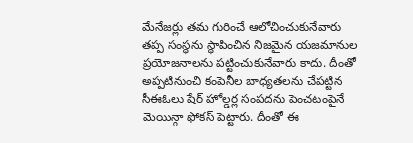మేనేజర్లు తమ గురించే ఆలోచించుకునేవారు తప్ప సంస్థను స్థాపించిన నిజమైన యజమానుల ప్రయోజనాలను పట్టించుకునేవారు కాదు. దీంతో అప్పటినుంచి కంపెనీల బాధ్యతలను చేపట్టిన సీఈఓలు షేర్ హోల్డర్ల సంపదను పెంచటంపైనే మెయిన్గా ఫోకస్ పెట్టారు. దీంతో ఈ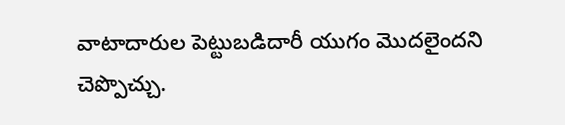వాటాదారుల పెట్టుబడిదారీ యుగం మొదలైందని చెప్పొచ్చు.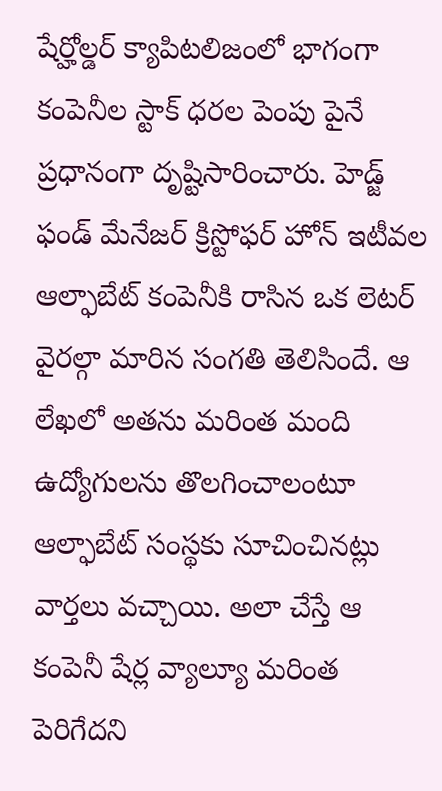షేర్హోల్డర్ క్యాపిటలిజంలో భాగంగా కంపెనీల స్టాక్ ధరల పెంపు పైనే ప్రధానంగా దృష్టిసారించారు. హెడ్జ్ ఫండ్ మేనేజర్ క్రిస్టోఫర్ హోన్ ఇటీవల ఆల్ఫాబేట్ కంపెనీకి రాసిన ఒక లెటర్ వైరల్గా మారిన సంగతి తెలిసిందే. ఆ లేఖలో అతను మరింత మంది ఉద్యోగులను తొలగించాలంటూ ఆల్ఫాబేట్ సంస్థకు సూచించినట్లు వార్తలు వచ్చాయి. అలా చేస్తే ఆ కంపెనీ షేర్ల వ్యాల్యూ మరింత పెరిగేదని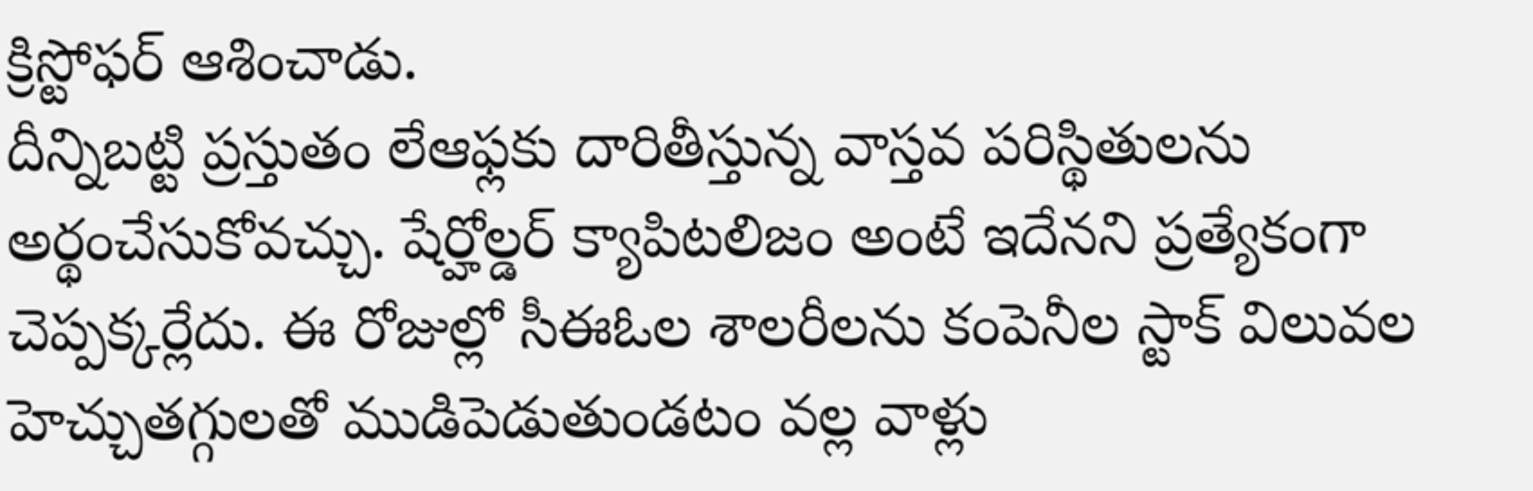క్రిస్టోఫర్ ఆశించాడు.
దీన్నిబట్టి ప్రస్తుతం లేఆఫ్లకు దారితీస్తున్న వాస్తవ పరిస్థితులను అర్థంచేసుకోవచ్చు. షేర్హోల్డర్ క్యాపిటలిజం అంటే ఇదేనని ప్రత్యేకంగా చెప్పక్కర్లేదు. ఈ రోజుల్లో సీఈఓల శాలరీలను కంపెనీల స్టాక్ విలువల హెచ్చుతగ్గులతో ముడిపెడుతుండటం వల్ల వాళ్లు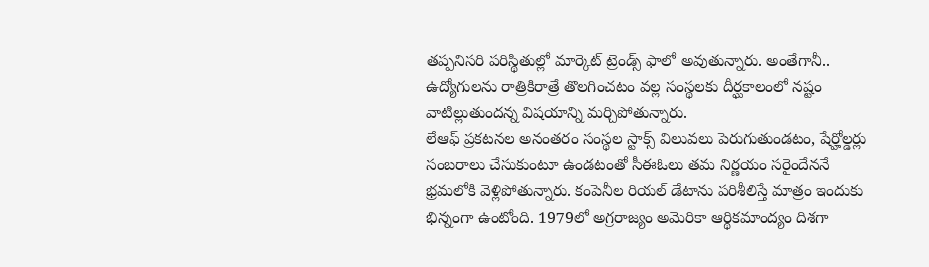తప్పనిసరి పరిస్థితుల్లో మార్కెట్ ట్రెండ్స్ ఫాలో అవుతున్నారు. అంతేగానీ.. ఉద్యోగులను రాత్రికిరాత్రే తొలగించటం వల్ల సంస్థలకు దీర్ఘకాలంలో నష్టం వాటిల్లుతుందన్న విషయాన్ని మర్చిపోతున్నారు.
లేఆఫ్ ప్రకటనల అనంతరం సంస్థల స్టాక్స్ విలువలు పెరుగుతుండటం, షేర్హోల్డర్లు సంబరాలు చేసుకుంటూ ఉండటంతో సీఈఓలు తమ నిర్ణయం సరైందేననే భ్రమలోకి వెళ్లిపోతున్నారు. కంపెనీల రియల్ డేటాను పరిశీలిస్తే మాత్రం ఇందుకు భిన్నంగా ఉంటోంది. 1979లో అగ్రరాజ్యం అమెరికా ఆర్థికమాంద్యం దిశగా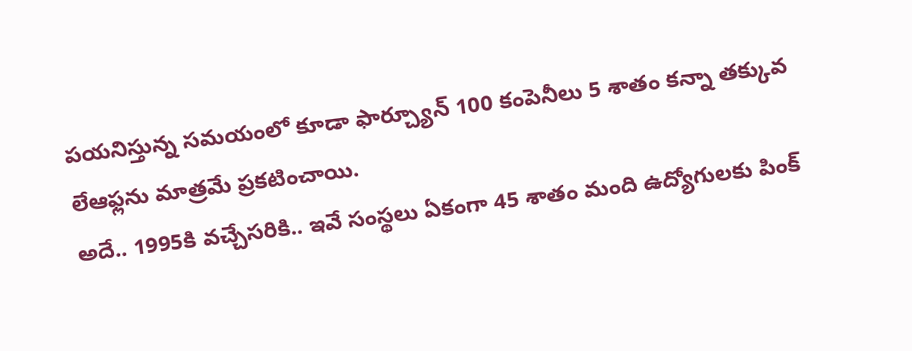పయనిస్తున్న సమయంలో కూడా ఫార్చ్యూన్ 100 కంపెనీలు 5 శాతం కన్నా తక్కువ లేఆఫ్లను మాత్రమే ప్రకటించాయి.
అదే.. 1995కి వచ్చేసరికి.. ఇవే సంస్థలు ఏకంగా 45 శాతం మంది ఉద్యోగులకు పింక్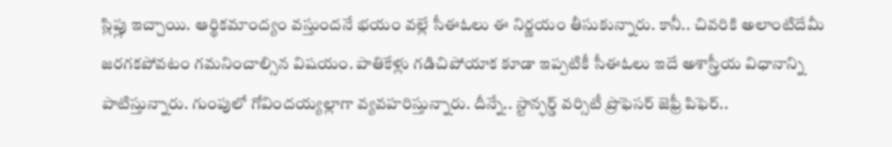స్లిప్లు ఇచ్చాయి. ఆర్థికమాంద్యం వస్తుందనే భయం వల్లే సీఈఓలు ఈ నిర్ణయం తీసుకున్నారు. కానీ.. చివరికి అలాంటిదేమీ జరగకపోవటం గమనించాల్సిన విషయం. పాతికేళ్లు గడిచిపోయాక కూడా ఇప్పటికీ సీఈఓలు ఇదే అశాస్త్రీయ విధానాన్ని పాటిస్తున్నారు. గుంపులో గోవిందయ్యల్లాగా వ్యవహరిస్తున్నారు. దీన్నే.. స్టాన్ఫర్డ్ వర్సిటీ ప్రొఫెసర్ జెఫ్రీ పిఫెర్..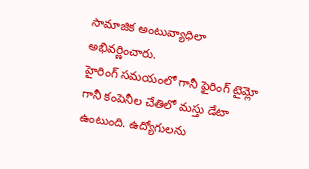సామాజిక అంటువ్యాధిలా అభివర్ణించారు.
హైరింగ్ సమయంలో గానీ ఫైరింగ్ టైమ్లో గానీ కంపెనీల చేతిలో మస్తు డేటా ఉంటుంది. ఉద్యోగులను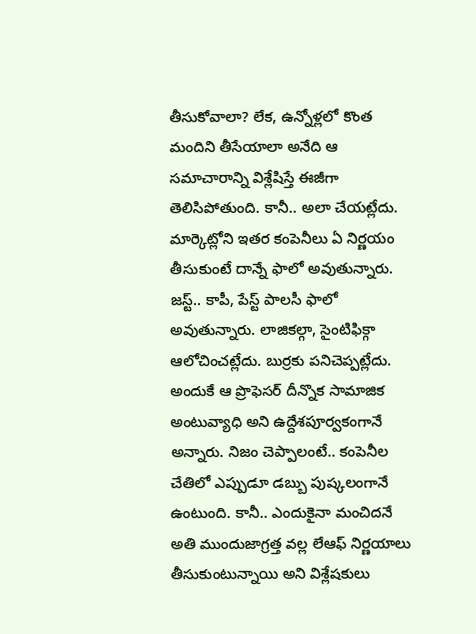తీసుకోవాలా? లేక, ఉన్నోళ్లలో కొంత మందిని తీసేయాలా అనేది ఆ సమాచారాన్ని విశ్లేషిస్తే ఈజీగా తెలిసిపోతుంది. కానీ.. అలా చేయట్లేదు. మార్కెట్లోని ఇతర కంపెనీలు ఏ నిర్ణయం తీసుకుంటే దాన్నే ఫాలో అవుతున్నారు. జస్ట్.. కాపీ, పేస్ట్ పాలసీ ఫాలో అవుతున్నారు. లాజికల్గా, సైంటిఫిక్గా ఆలోచించట్లేదు. బుర్రకు పనిచెప్పట్లేదు.
అందుకే ఆ ప్రొఫెసర్ దీన్నొక సామాజిక అంటువ్యాధి అని ఉద్దేశపూర్వకంగానే అన్నారు. నిజం చెప్పాలంటే.. కంపెనీల చేతిలో ఎప్పుడూ డబ్బు పుష్కలంగానే ఉంటుంది. కానీ.. ఎందుకైనా మంచిదనే అతి ముందుజాగ్రత్త వల్ల లేఆఫ్ నిర్ణయాలు తీసుకుంటున్నాయి అని విశ్లేషకులు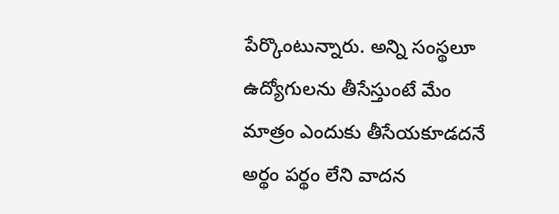పేర్కొంటున్నారు. అన్ని సంస్థలూ ఉద్యోగులను తీసేస్తుంటే మేం మాత్రం ఎందుకు తీసేయకూడదనే అర్థం పర్థం లేని వాదన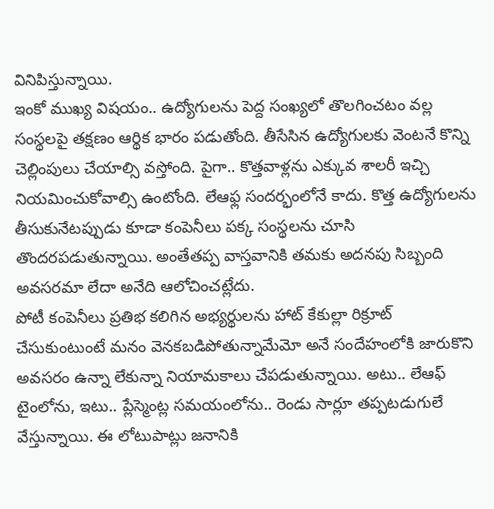వినిపిస్తున్నాయి.
ఇంకో ముఖ్య విషయం.. ఉద్యోగులను పెద్ద సంఖ్యలో తొలగించటం వల్ల సంస్థలపై తక్షణం ఆర్థిక భారం పడుతోంది. తీసేసిన ఉద్యోగులకు వెంటనే కొన్ని చెల్లింపులు చేయాల్సి వస్తోంది. పైగా.. కొత్తవాళ్లను ఎక్కువ శాలరీ ఇచ్చి నియమించుకోవాల్సి ఉంటోంది. లేఆఫ్ల సందర్భంలోనే కాదు. కొత్త ఉద్యోగులను తీసుకునేటప్పుడు కూడా కంపెనీలు పక్క సంస్థలను చూసి తొందరపడుతున్నాయి. అంతేతప్ప వాస్తవానికి తమకు అదనపు సిబ్బంది అవసరమా లేదా అనేది ఆలోచించట్లేదు.
పోటీ కంపెనీలు ప్రతిభ కలిగిన అభ్యర్థులను హాట్ కేకుల్లా రిక్రూట్ చేసుకుంటుంటే మనం వెనకబడిపోతున్నామేమో అనే సందేహంలోకి జారుకొని అవసరం ఉన్నా లేకున్నా నియామకాలు చేపడుతున్నాయి. అటు.. లేఆఫ్ టైంలోను, ఇటు.. ప్లేస్మెంట్ల సమయంలోను.. రెండు సార్లూ తప్పటడుగులే వేస్తున్నాయి. ఈ లోటుపాట్లు జనానికి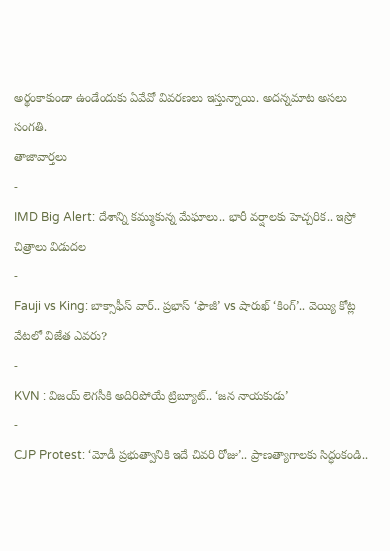అర్థంకాకుండా ఉండేందుకు ఏవేవో వివరణలు ఇస్తున్నాయి. అదన్నమాట అసలు సంగతి.
తాజావార్తలు
-
IMD Big Alert: దేశాన్ని కమ్ముకున్న మేఘాలు.. భారీ వర్షాలకు హెచ్చరిక.. ఇస్రో చిత్రాలు విడుదల
-
Fauji vs King: బాక్సాఫీస్ వార్.. ప్రభాస్ ‘ఫౌజీ’ vs షారుఖ్ ‘కింగ్’.. వెయ్యి కోట్ల వేటలో విజేత ఎవరు?
-
KVN : విజయ్ లెగసీకి అదిరిపోయే ట్రిబ్యూట్.. ‘జన నాయకుడు’
-
CJP Protest: ‘మోడీ ప్రభుత్వానికి ఇదే చివరి రోజు’.. ప్రాణత్యాగాలకు సిద్ధంకండి..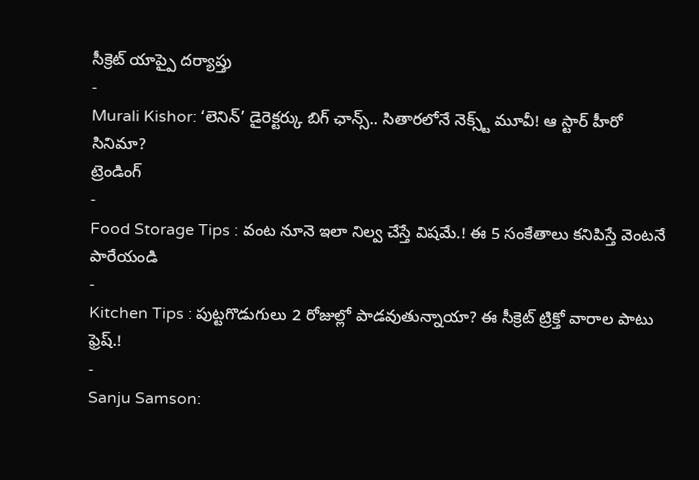సీక్రెట్ యాప్పై దర్యాప్తు
-
Murali Kishor: ‘లెనిన్’ డైరెక్టర్కు బిగ్ ఛాన్స్.. సితారలోనే నెక్స్ట్ మూవీ! ఆ స్టార్ హీరో సినిమా?
ట్రెండింగ్
-
Food Storage Tips : వంట నూనె ఇలా నిల్వ చేస్తే విషమే.! ఈ 5 సంకేతాలు కనిపిస్తే వెంటనే పారేయండి
-
Kitchen Tips : పుట్టగొడుగులు 2 రోజుల్లో పాడవుతున్నాయా? ఈ సీక్రెట్ ట్రిక్తో వారాల పాటు ఫ్రెష్.!
-
Sanju Samson: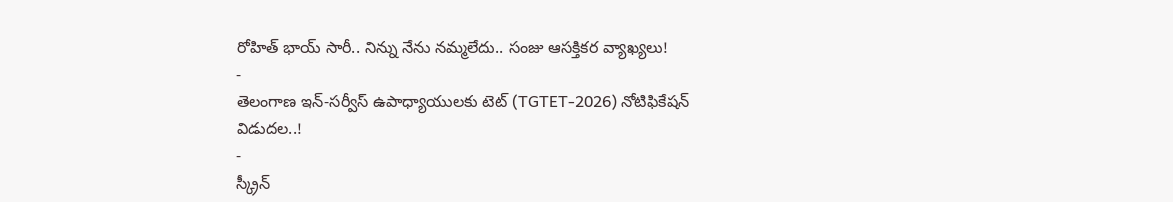రోహిత్ భాయ్ సారీ.. నిన్ను నేను నమ్మలేదు.. సంజు ఆసక్తికర వ్యాఖ్యలు!
-
తెలంగాణ ఇన్-సర్వీస్ ఉపాధ్యాయులకు టెట్ (TGTET-2026) నోటిఫికేషన్ విడుదల..!
-
స్క్రీన్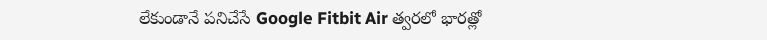లేకుండానే పనిచేసే Google Fitbit Air త్వరలో భారత్లో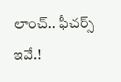లాంచ్.. ఫీచర్స్ ఇవే.!